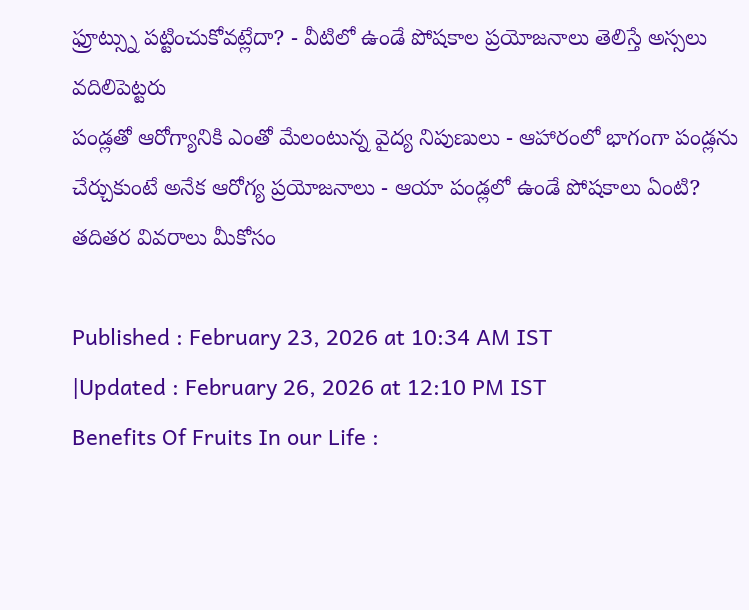ఫ్రూట్స్ను పట్టించుకోవట్లేదా? - వీటిలో ఉండే పోషకాల ప్రయోజనాలు తెలిస్తే అస్సలు వదిలిపెట్టరు
పండ్లతో ఆరోగ్యానికి ఎంతో మేలంటున్న వైద్య నిపుణులు - ఆహారంలో భాగంగా పండ్లను చేర్చుకుంటే అనేక ఆరోగ్య ప్రయోజనాలు - ఆయా పండ్లలో ఉండే పోషకాలు ఏంటి? తదితర వివరాలు మీకోసం

Published : February 23, 2026 at 10:34 AM IST
|Updated : February 26, 2026 at 12:10 PM IST
Benefits Of Fruits In our Life :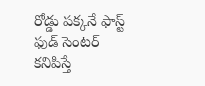రోడ్డు పక్కనే ఫాస్ట్ ఫుడ్ సెంటర్ కనిపిస్తే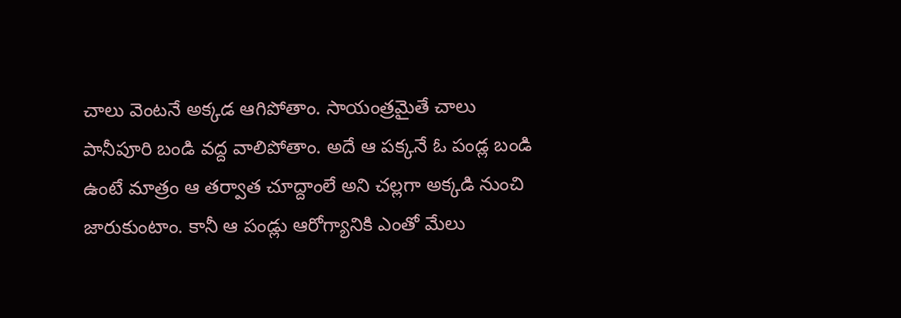చాలు వెంటనే అక్కడ ఆగిపోతాం. సాయంత్రమైతే చాలు పానీపూరి బండి వద్ద వాలిపోతాం. అదే ఆ పక్కనే ఓ పండ్ల బండి ఉంటే మాత్రం ఆ తర్వాత చూద్దాంలే అని చల్లగా అక్కడి నుంచి జారుకుంటాం. కానీ ఆ పండ్లు ఆరోగ్యానికి ఎంతో మేలు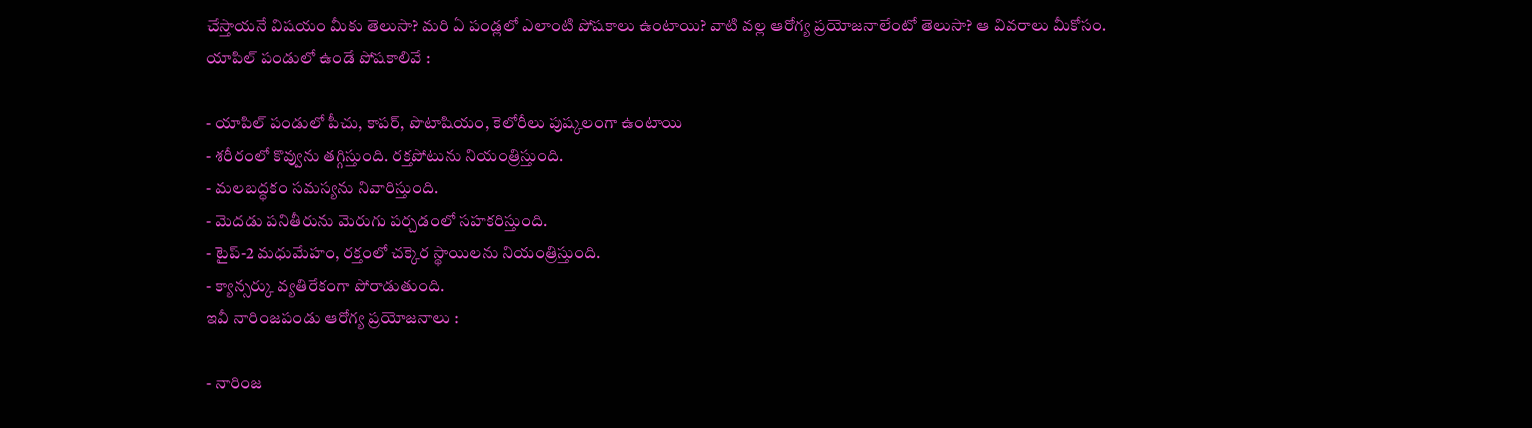చేస్తాయనే విషయం మీకు తెలుసా? మరి ఏ పండ్లలో ఎలాంటి పోషకాలు ఉంటాయి? వాటి వల్ల ఆరోగ్య ప్రయోజనాలేంటో తెలుసా? ఆ వివరాలు మీకోసం.
యాపిల్ పండులో ఉండే పోషకాలివే :

- యాపిల్ పండులో పీచు, కాపర్, పొటాషియం, కెలోరీలు పుష్కలంగా ఉంటాయి
- శరీరంలో కొవ్వును తగ్గిస్తుంది. రక్తపోటును నియంత్రిస్తుంది.
- మలబద్ధకం సమస్యను నివారిస్తుంది.
- మెదడు పనితీరును మెరుగు పర్చడంలో సహకరిస్తుంది.
- టైప్-2 మధుమేహం, రక్తంలో చక్కెర స్థాయిలను నియంత్రిస్తుంది.
- క్యాన్సర్కు వ్యతిరేకంగా పోరాడుతుంది.
ఇవీ నారింజపండు ఆరోగ్య ప్రయోజనాలు :

- నారింజ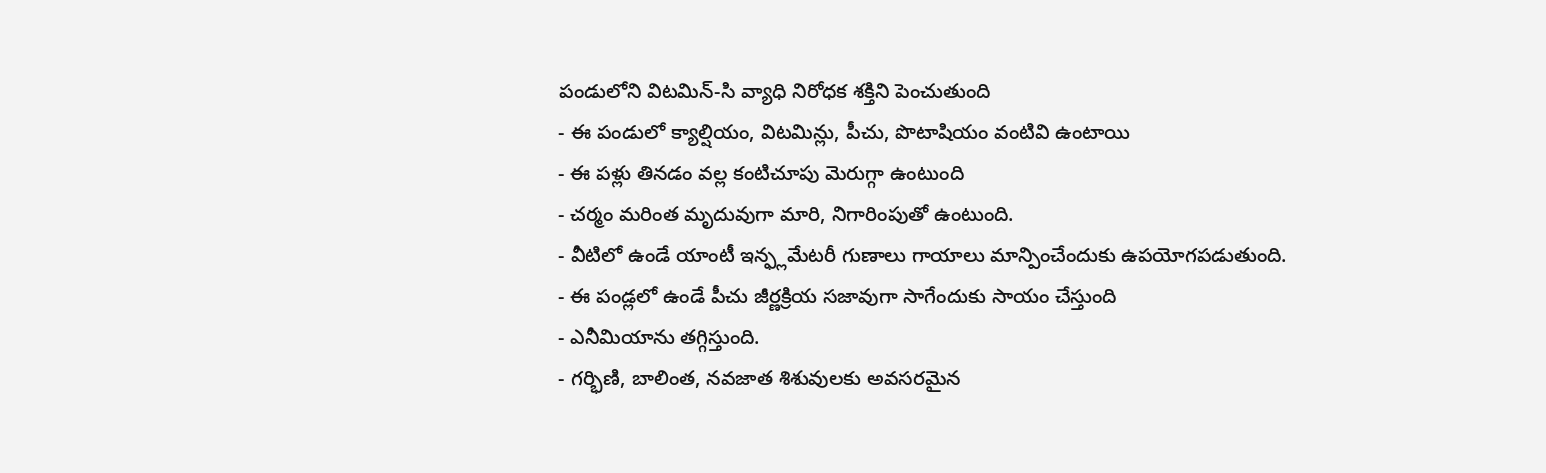పండులోని విటమిన్-సి వ్యాధి నిరోధక శక్తిని పెంచుతుంది
- ఈ పండులో క్యాల్షియం, విటమిన్లు, పీచు, పొటాషియం వంటివి ఉంటాయి
- ఈ పళ్లు తినడం వల్ల కంటిచూపు మెరుగ్గా ఉంటుంది
- చర్మం మరింత మృదువుగా మారి, నిగారింపుతో ఉంటుంది.
- వీటిలో ఉండే యాంటీ ఇన్ఫ్లమేటరీ గుణాలు గాయాలు మాన్పించేందుకు ఉపయోగపడుతుంది.
- ఈ పండ్లలో ఉండే పీచు జీర్ణక్రియ సజావుగా సాగేందుకు సాయం చేస్తుంది
- ఎనీమియాను తగ్గిస్తుంది.
- గర్భిణి, బాలింత, నవజాత శిశువులకు అవసరమైన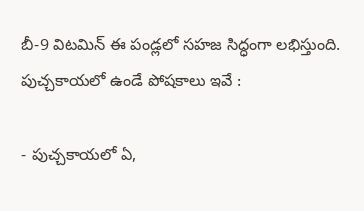బీ-9 విటమిన్ ఈ పండ్లలో సహజ సిద్ధంగా లభిస్తుంది.
పుచ్చకాయలో ఉండే పోషకాలు ఇవే :

- పుచ్చకాయలో ఏ,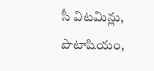సీ విటమిన్లు, పొటాషియం,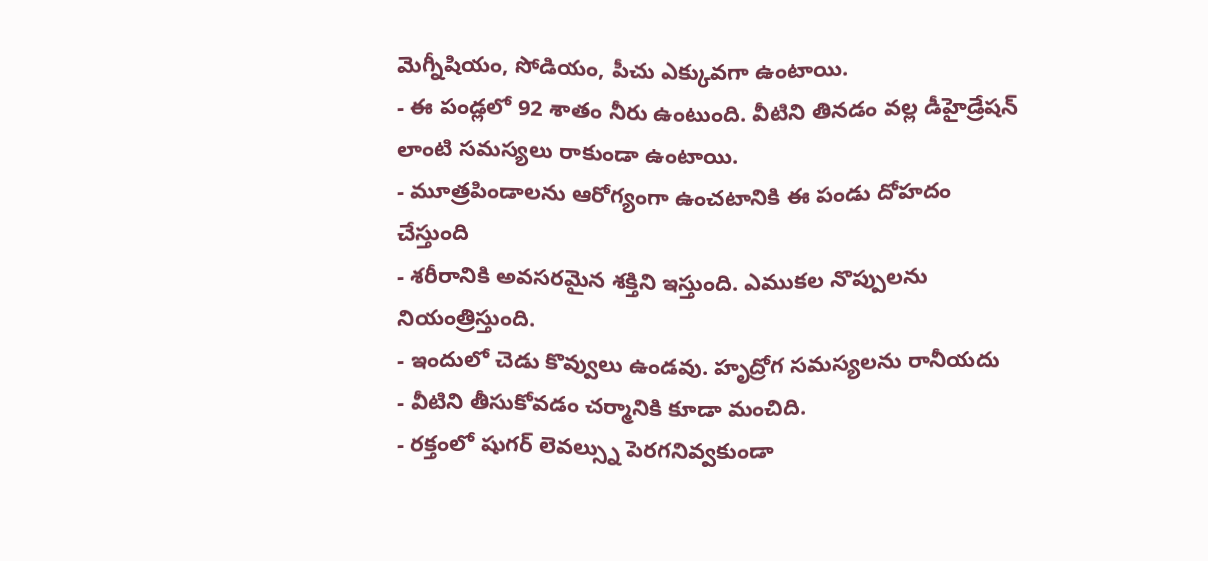మెగ్నీషియం, సోడియం, పీచు ఎక్కువగా ఉంటాయి.
- ఈ పండ్లలో 92 శాతం నీరు ఉంటుంది. వీటిని తినడం వల్ల డీహైడ్రేషన్ లాంటి సమస్యలు రాకుండా ఉంటాయి.
- మూత్రపిండాలను ఆరోగ్యంగా ఉంచటానికి ఈ పండు దోహదం చేస్తుంది
- శరీరానికి అవసరమైన శక్తిని ఇస్తుంది. ఎముకల నొప్పులను నియంత్రిస్తుంది.
- ఇందులో చెడు కొవ్వులు ఉండవు. హృద్రోగ సమస్యలను రానీయదు
- వీటిని తీసుకోవడం చర్మానికి కూడా మంచిది.
- రక్తంలో షుగర్ లెవల్స్ను పెరగనివ్వకుండా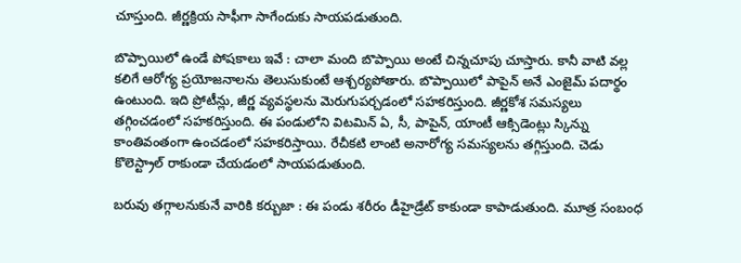చూస్తుంది. జీర్ణక్రియ సాఫీగా సాగేందుకు సాయపడుతుంది.

బొప్పాయిలో ఉండే పోషకాలు ఇవే : చాలా మంది బొప్పాయి అంటే చిన్నచూపు చూస్తారు. కానీ వాటి వల్ల కలిగే ఆరోగ్య ప్రయోజనాలను తెలుసుకుంటే ఆశ్చర్యపోతారు. బొప్పాయిలో పాపైన్ అనే ఎంజైమ్ పదార్థం ఉంటుంది. ఇది ప్రోటీన్లు, జీర్ణ వ్యవస్థలను మెరుగుపర్చడంలో సహకరిస్తుంది. జీర్ణకోశ సమస్యలు తగ్గించడంలో సహకరిస్తుంది. ఈ పండులోని విటమిన్ ఏ, సీ, పాపైన్, యాంటీ ఆక్సిడెంట్లు స్కిన్ను కాంతివంతంగా ఉంచడంలో సహకరిస్తాయి. రేచీకటి లాంటి అనారోగ్య సమస్యలను తగ్గిస్తుంది. చెడు కొలెస్ట్రాల్ రాకుండా చేయడంలో సాయపడుతుంది.

బరువు తగ్గాలనుకునే వారికి కర్బుజా : ఈ పండు శరీరం డీహైడ్రేట్ కాకుండా కాపాడుతుంది. మూత్ర సంబంధ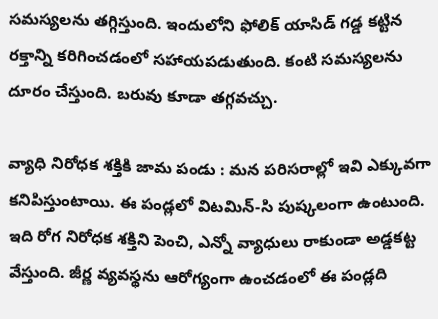సమస్యలను తగ్గిస్తుంది. ఇందులోని ఫోలిక్ యాసిడ్ గడ్డ కట్టిన రక్తాన్ని కరిగించడంలో సహాయపడుతుంది. కంటి సమస్యలను దూరం చేస్తుంది. బరువు కూడా తగ్గవచ్చు.

వ్యాధి నిరోధక శక్తికి జామ పండు : మన పరిసరాల్లో ఇవి ఎక్కువగా కనిపిస్తుంటాయి. ఈ పండ్లలో విటమిన్-సి పుష్కలంగా ఉంటుంది. ఇది రోగ నిరోధక శక్తిని పెంచి, ఎన్నో వ్యాధులు రాకుండా అడ్డకట్ట వేస్తుంది. జీర్ణ వ్యవస్థను ఆరోగ్యంగా ఉంచడంలో ఈ పండ్లది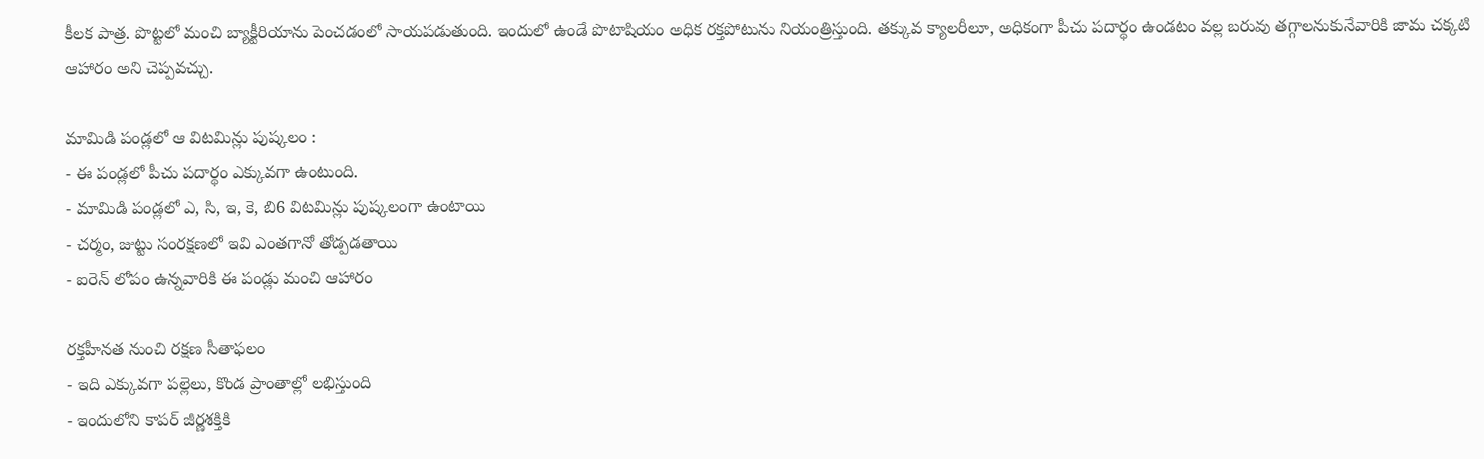కీలక పాత్ర. పొట్టలో మంచి బ్యాక్టీరియాను పెంచడంలో సాయపడుతుంది. ఇందులో ఉండే పొటాషియం అధిక రక్తపోటును నియంత్రిస్తుంది. తక్కువ క్యాలరీలూ, అధికంగా పీచు పదార్థం ఉండటం వల్ల బరువు తగ్గాలనుకునేవారికి జామ చక్కటి ఆహారం అని చెప్పవచ్చు.

మామిడి పండ్లలో ఆ విటమిన్లు పుష్కలం :
- ఈ పండ్లలో పీచు పదార్థం ఎక్కువగా ఉంటుంది.
- మామిడి పండ్లలో ఎ, సి, ఇ, కె, బి6 విటమిన్లు పుష్కలంగా ఉంటాయి
- చర్మం, జుట్టు సంరక్షణలో ఇవి ఎంతగానో తోడ్పడతాయి
- ఐరెన్ లోపం ఉన్నవారికి ఈ పండ్లు మంచి ఆహారం

రక్తహీనత నుంచి రక్షణ సీతాఫలం
- ఇది ఎక్కువగా పల్లెలు, కొండ ప్రాంతాల్లో లభిస్తుంది
- ఇందులోని కాపర్ జీర్ణశక్తికి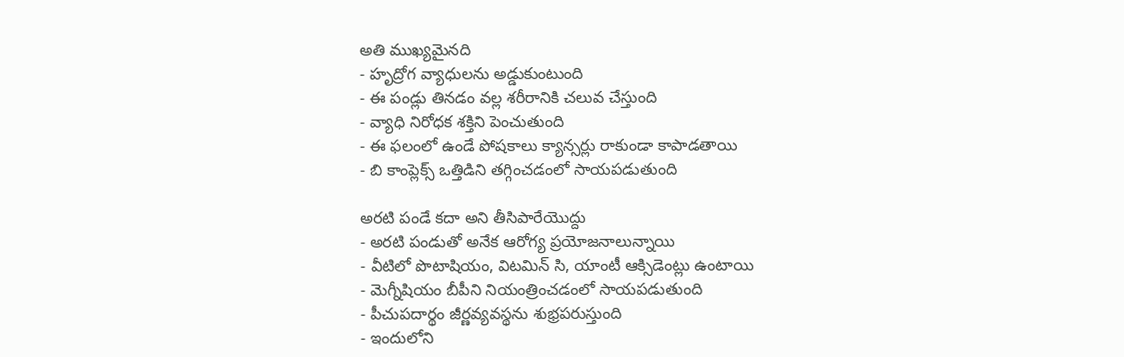అతి ముఖ్యమైనది
- హృద్రోగ వ్యాధులను అడ్డుకుంటుంది
- ఈ పండ్లు తినడం వల్ల శరీరానికి చలువ చేస్తుంది
- వ్యాధి నిరోధక శక్తిని పెంచుతుంది
- ఈ ఫలంలో ఉండే పోషకాలు క్యాన్సర్లు రాకుండా కాపాడతాయి
- బి కాంప్లెక్స్ ఒత్తిడిని తగ్గించడంలో సాయపడుతుంది

అరటి పండే కదా అని తీసిపారేయొద్దు
- అరటి పండుతో అనేక ఆరోగ్య ప్రయోజనాలున్నాయి
- వీటిలో పొటాషియం, విటమిన్ సి, యాంటీ ఆక్సిడెంట్లు ఉంటాయి
- మెగ్నీషియం బీపీని నియంత్రించడంలో సాయపడుతుంది
- పీచుపదార్థం జీర్ణవ్యవస్థను శుభ్రపరుస్తుంది
- ఇందులోని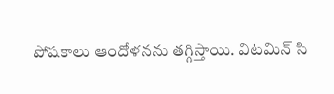పోషకాలు ఆందోళనను తగ్గిస్తాయి. విటమిన్ సి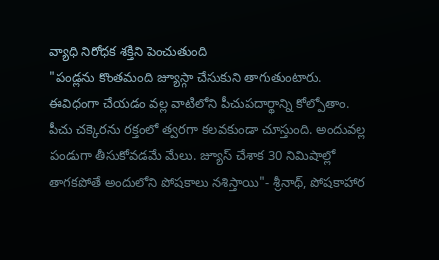వ్యాధి నిరోధక శక్తిని పెంచుతుంది
"పండ్లను కొంతమంది జ్యూస్గా చేసుకుని తాగుతుంటారు. ఈవిధంగా చేయడం వల్ల వాటిలోని పీచుపదార్థాన్ని కోల్పోతాం. పీచు చక్కెరను రక్తంలో త్వరగా కలవకుండా చూస్తుంది. అందువల్ల పండుగా తీసుకోవడమే మేలు. జ్యూస్ చేశాక 30 నిమిషాల్లో తాగకపోతే అందులోని పోషకాలు నశిస్తాయి"- శ్రీనాథ్, పోషకాహార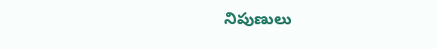నిపుణులు